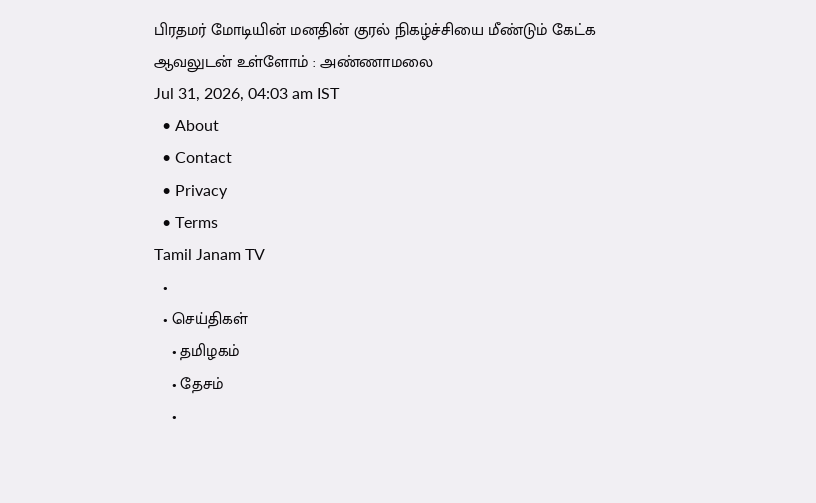பிரதமர் மோடியின் மனதின் குரல் நிகழ்ச்சியை மீண்டும் கேட்க ஆவலுடன் உள்ளோம் : அண்ணாமலை
Jul 31, 2026, 04:03 am IST
  • About
  • Contact
  • Privacy
  • Terms
Tamil Janam TV
  •
  • செய்திகள்
    • தமிழகம்
    • தேசம்
    •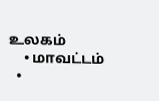உலகம்
    • மாவட்டம்
  •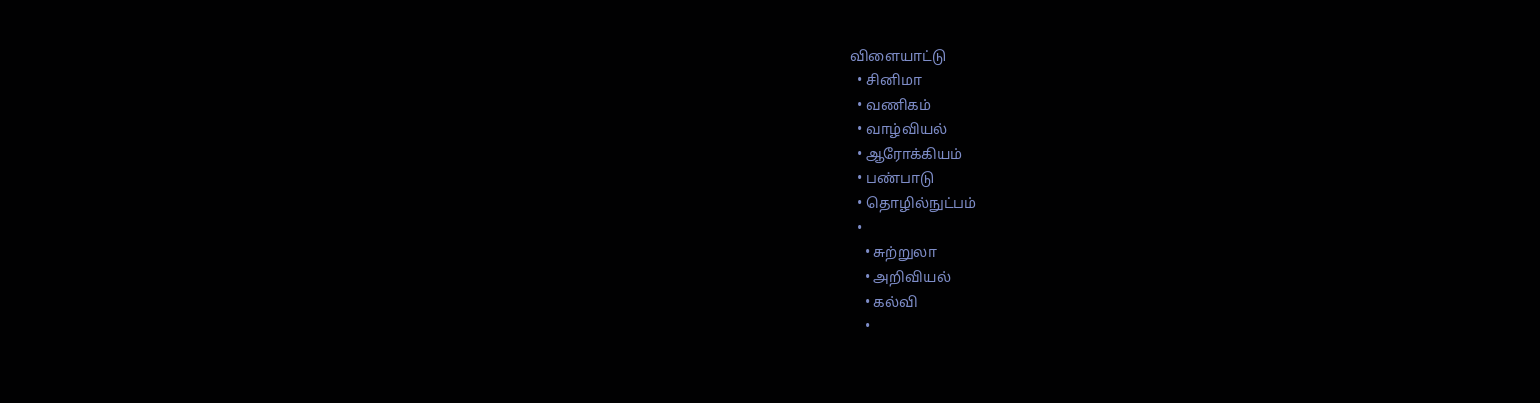விளையாட்டு
  • சினிமா
  • வணிகம்
  • வாழ்வியல்
  • ஆரோக்கியம்
  • பண்பாடு
  • தொழில்நுட்பம்
  •
    • சுற்றுலா
    • அறிவியல்
    • கல்வி
    •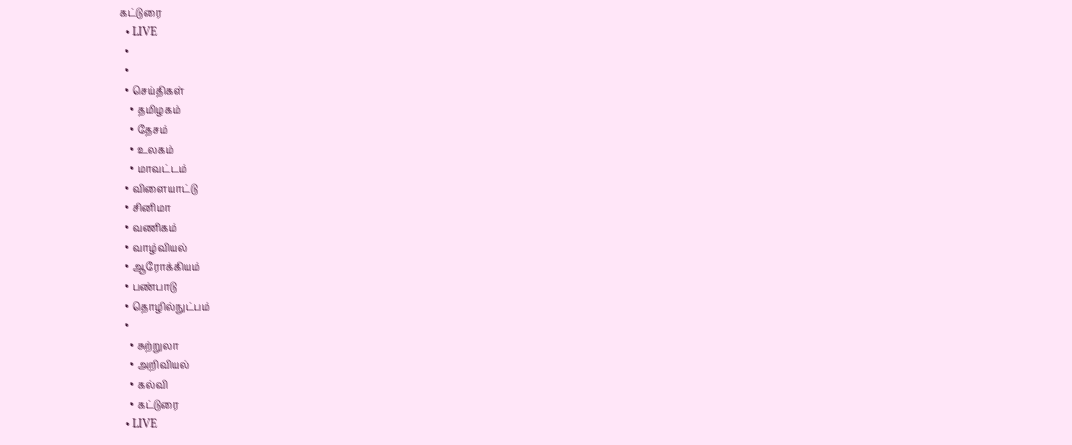கட்டுரை
  • LIVE
  •
  •
  • செய்திகள்
    • தமிழகம்
    • தேசம்
    • உலகம்
    • மாவட்டம்
  • விளையாட்டு
  • சினிமா
  • வணிகம்
  • வாழ்வியல்
  • ஆரோக்கியம்
  • பண்பாடு
  • தொழில்நுட்பம்
  •
    • சுற்றுலா
    • அறிவியல்
    • கல்வி
    • கட்டுரை
  • LIVE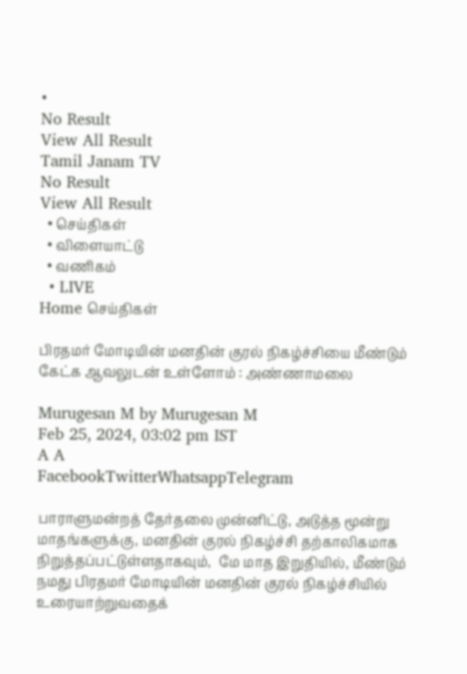•
No Result
View All Result
Tamil Janam TV
No Result
View All Result
  • செய்திகள்
  • விளையாட்டு
  • வணிகம்
  • LIVE
Home செய்திகள்

பிரதமர் மோடியின் மனதின் குரல் நிகழ்ச்சியை மீண்டும் கேட்க ஆவலுடன் உள்ளோம் : அண்ணாமலை

Murugesan M by Murugesan M
Feb 25, 2024, 03:02 pm IST
A A
FacebookTwitterWhatsappTelegram

பாராளுமன்றத் தேர்தலை முன்னிட்டு, அடுத்த மூன்று மாதங்களுக்கு, மனதின் குரல் நிகழ்ச்சி தற்காலிகமாக நிறுத்தப்பட்டுள்ளதாகவும்,  மே மாத இறுதியில், மீண்டும் நமது பிரதமர் மோடியின் மனதின் குரல் நிகழ்ச்சியில் உரையாற்றுவதைக்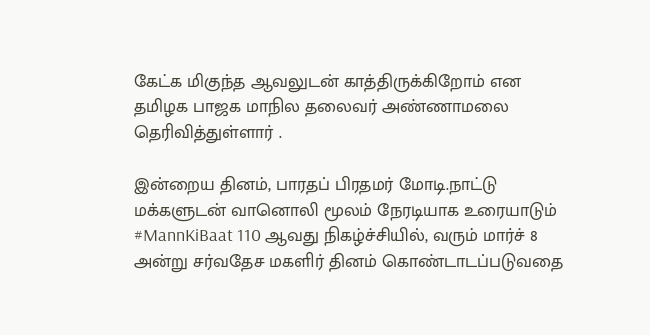கேட்க மிகுந்த ஆவலுடன் காத்திருக்கிறோம் என தமிழக பாஜக மாநில தலைவர் அண்ணாமலை தெரிவித்துள்ளார் .

இன்றைய தினம், பாரதப் பிரதமர் மோடி.நாட்டு மக்களுடன் வானொலி மூலம் நேரடியாக உரையாடும் #MannKiBaat 110 ஆவது நிகழ்ச்சியில், வரும் மார்ச் 8 அன்று சர்வதேச மகளிர் தினம் கொண்டாடப்படுவதை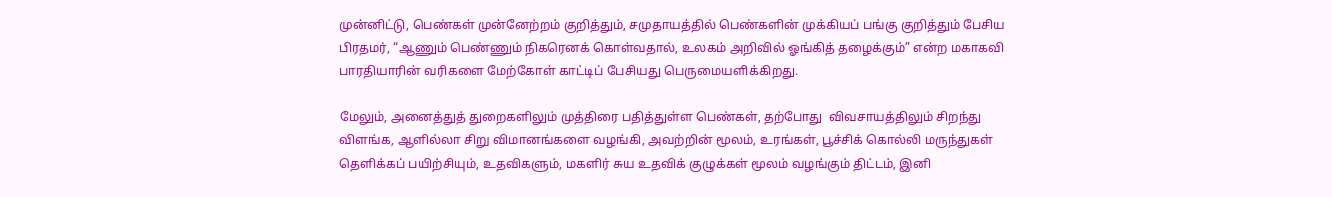முன்னிட்டு, பெண்கள் முன்னேற்றம் குறித்தும், சமுதாயத்தில் பெண்களின் முக்கியப் பங்கு குறித்தும் பேசிய  பிரதமர், “ஆணும் பெண்ணும் நிகரெனக் கொள்வதால், உலகம் அறிவில் ஓங்கித் தழைக்கும்” என்ற மகாகவி பாரதியாரின் வரிகளை மேற்கோள் காட்டிப் பேசியது பெருமையளிக்கிறது.

மேலும், அனைத்துத் துறைகளிலும் முத்திரை பதித்துள்ள பெண்கள், தற்போது  விவசாயத்திலும் சிறந்து விளங்க, ஆளில்லா சிறு விமானங்களை வழங்கி, அவற்றின் மூலம், உரங்கள், பூச்சிக் கொல்லி மருந்துகள் தெளிக்கப் பயிற்சியும், உதவிகளும், மகளிர் சுய உதவிக் குழுக்கள் மூலம் வழங்கும் திட்டம், இனி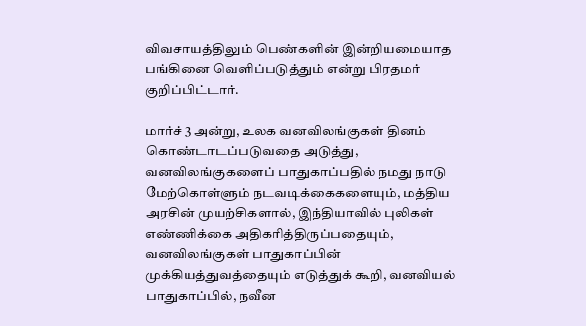விவசாயத்திலும் பெண்களின் இன்றியமையாத பங்கினை வெளிப்படுத்தும் என்று பிரதமர் குறிப்பிட்டார்.

மார்ச் 3 அன்று, உலக வனவிலங்குகள் தினம் கொண்டாடப்படுவதை அடுத்து, வனவிலங்குகளைப் பாதுகாப்பதில் நமது நாடு மேற்கொள்ளும் நடவடிக்கைகளையும், மத்திய அரசின் முயற்சிகளால், இந்தியாவில் புலிகள் எண்ணிக்கை அதிகரித்திருப்பதையும், வனவிலங்குகள் பாதுகாப்பின் முக்கியத்துவத்தையும் எடுத்துக் கூறி, வனவியல் பாதுகாப்பில், நவீன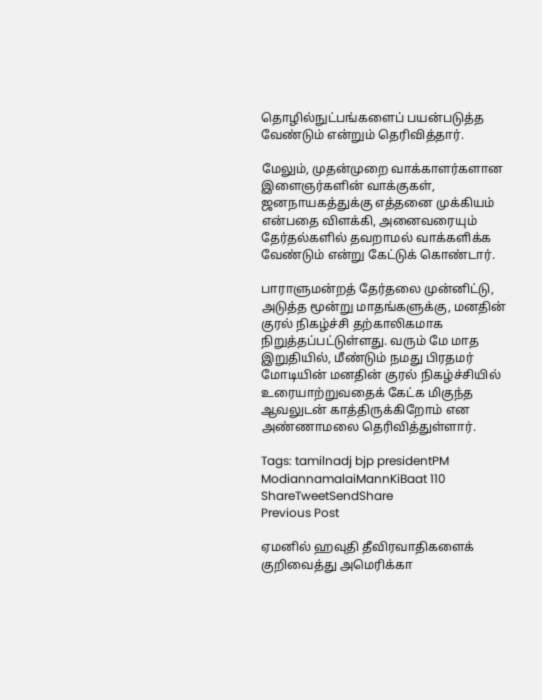தொழில்நுட்பங்களைப் பயன்படுத்த வேண்டும் என்றும் தெரிவித்தார்.

மேலும், முதன்முறை வாக்காளர்களான இளைஞர்களின் வாக்குகள், ஜனநாயகத்துக்கு எத்தனை முக்கியம் என்பதை விளக்கி, அனைவரையும் தேர்தல்களில் தவறாமல் வாக்களிக்க வேண்டும் என்று கேட்டுக் கொண்டார்.

பாராளுமன்றத் தேர்தலை முன்னிட்டு, அடுத்த மூன்று மாதங்களுக்கு, மனதின் குரல் நிகழ்ச்சி தற்காலிகமாக நிறுத்தப்பட்டுள்ளது. வரும் மே மாத இறுதியில், மீண்டும் நமது பிரதமர் மோடியின் மனதின் குரல் நிகழ்ச்சியில் உரையாற்றுவதைக் கேட்க மிகுந்த ஆவலுடன் காத்திருக்கிறோம் என அண்ணாமலை தெரிவித்துள்ளார்.

Tags: tamilnadj bjp presidentPM ModiannamalaiMannKiBaat 110
ShareTweetSendShare
Previous Post

ஏமனில் ஹவுதி தீவிரவாதிகளைக் குறிவைத்து அமெரிக்கா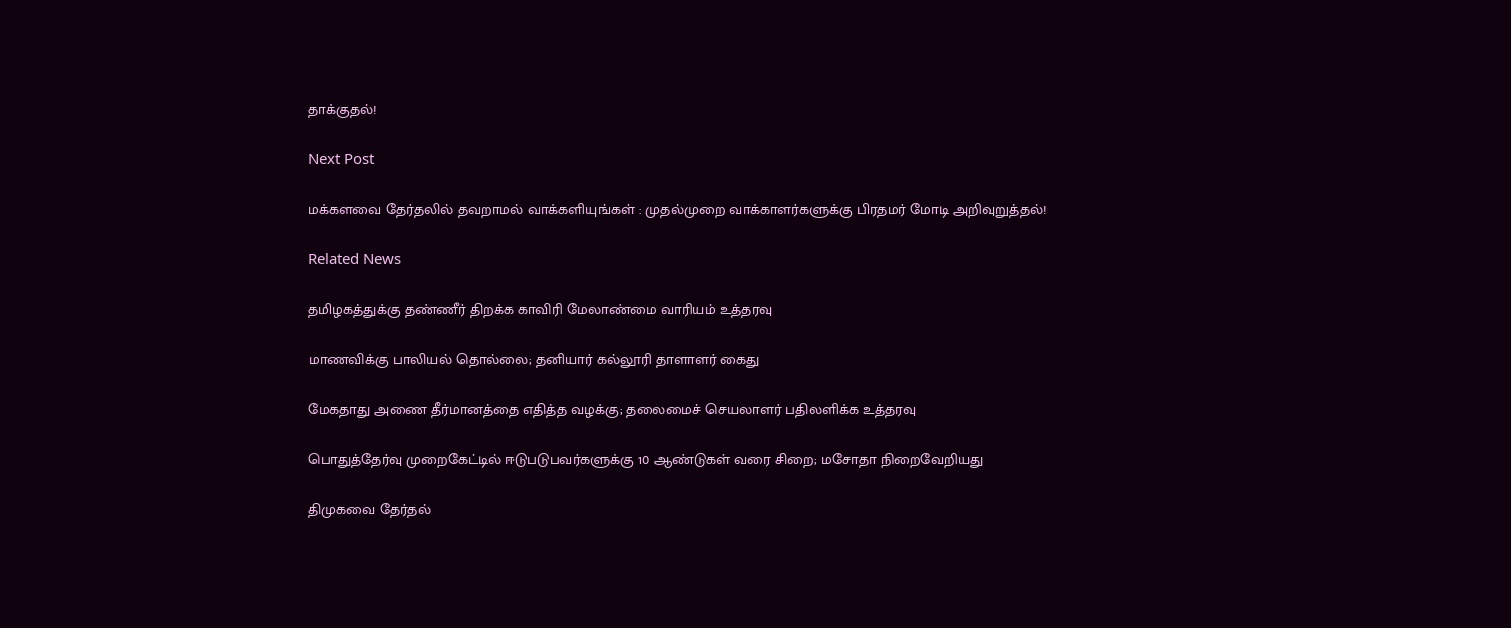தாக்குதல்!

Next Post

மக்களவை தேர்தலில் தவறாமல் வாக்களியுங்கள் : முதல்முறை வாக்காளர்களுக்கு பிரதமர் மோடி அறிவுறுத்தல்!

Related News

தமிழகத்துக்கு தண்ணீர் திறக்க காவிரி மேலாண்மை வாரியம் உத்தரவு

மாணவிக்கு பாலியல் தொல்லை; தனியார் கல்லூரி தாளாளர் கைது

மேகதாது அணை தீர்மானத்தை எதித்த வழக்கு; தலைமைச் செயலாளர் பதிலளிக்க உத்தரவு

பொதுத்தேர்வு முறைகேட்டில் ஈடுபடுபவர்களுக்கு 10 ஆண்டுகள் வரை சிறை; மசோதா நிறைவேறியது

திமுகவை தேர்தல்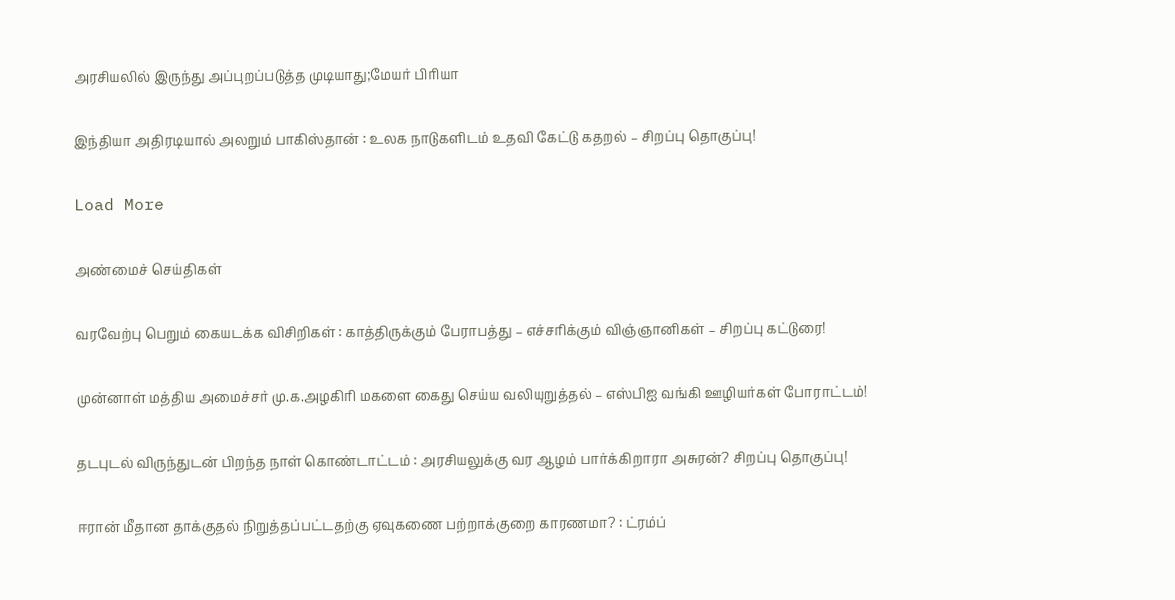அரசியலில் இருந்து அப்புறப்படுத்த முடியாது;மேயர் பிரியா

இந்தியா அதிரடியால் அலறும் பாகிஸ்தான் : உலக நாடுகளிடம் உதவி கேட்டு கதறல் – சிறப்பு தொகுப்பு!

Load More

அண்மைச் செய்திகள்

வரவேற்பு பெறும் கையடக்க விசிறிகள் : காத்திருக்கும் பேராபத்து – எச்சரிக்கும் விஞ்ஞானிகள் – சிறப்பு கட்டுரை!

முன்னாள் மத்திய அமைச்சர் மு.க.அழகிரி மகளை கைது செய்ய வலியுறுத்தல் – எஸ்பிஐ வங்கி ஊழியர்கள் போராட்டம்!

தடபுடல் விருந்துடன் பிறந்த நாள் கொண்டாட்டம் : அரசியலுக்கு வர ஆழம் பார்க்கிறாரா அசுரன்? சிறப்பு தொகுப்பு!

ஈரான் மீதான தாக்குதல் நிறுத்தப்பட்டதற்கு ஏவுகணை பற்றாக்குறை காரணமா? : ட்ரம்ப்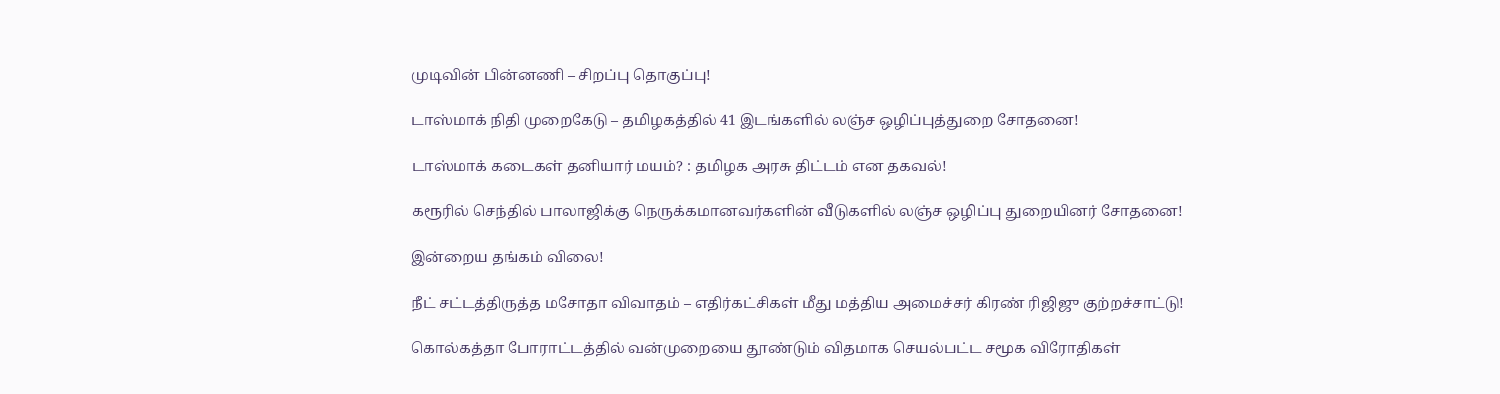முடிவின் பின்னணி – சிறப்பு தொகுப்பு!

டாஸ்மாக் நிதி முறைகேடு – தமிழகத்தில் 41 இடங்களில் லஞ்ச ஒழிப்புத்துறை சோதனை!

டாஸ்மாக் கடைகள் தனியார் மயம்? : தமிழக அரசு திட்டம் என தகவல்!

கரூரில் செந்தில் பாலாஜிக்கு நெருக்கமானவர்களின் வீடுகளில் லஞ்ச ஒழிப்பு துறையினர் சோதனை!

இன்றைய தங்கம் விலை!

நீட் சட்டத்திருத்த மசோதா விவாதம் – எதிர்கட்சிகள் மீது மத்திய அமைச்சர் கிரண் ரிஜிஜு குற்றச்சாட்டு!

கொல்கத்தா போராட்டத்தில் வன்முறையை தூண்டும் விதமாக செயல்பட்ட சமூக விரோதிகள்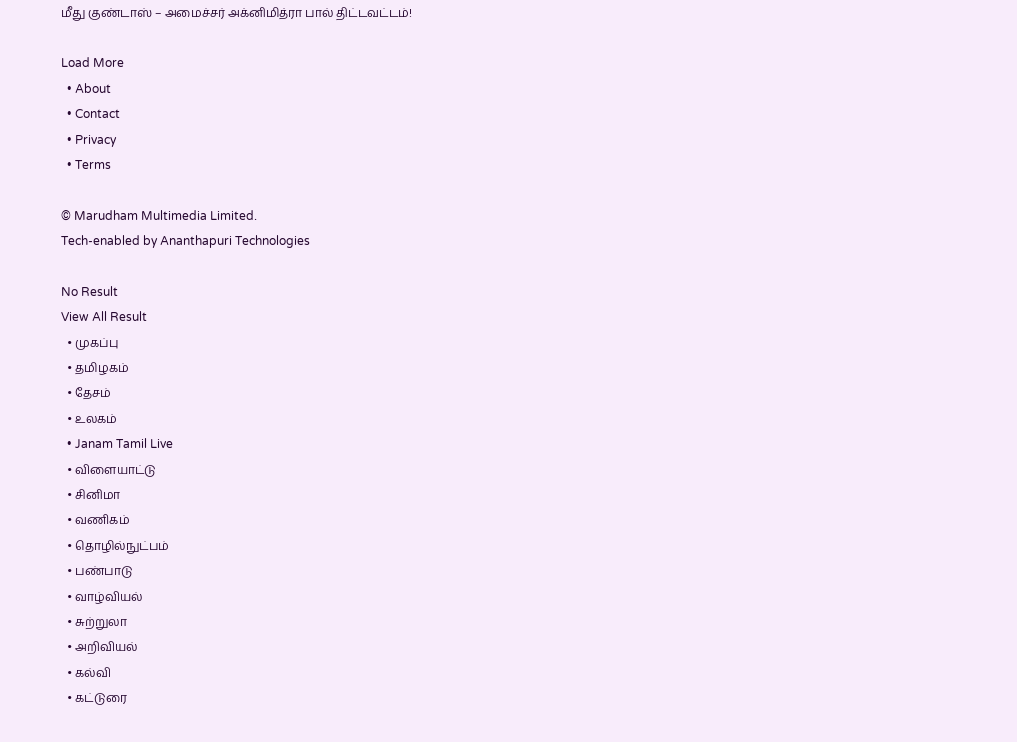மீது குண்டாஸ் – அமைச்சர் அக்னிமித்ரா பால் திட்டவட்டம்!

Load More
  • About
  • Contact
  • Privacy
  • Terms

© Marudham Multimedia Limited.
Tech-enabled by Ananthapuri Technologies

No Result
View All Result
  • முகப்பு
  • தமிழகம்
  • தேசம்
  • உலகம்
  • Janam Tamil Live
  • விளையாட்டு
  • சினிமா
  • வணிகம்
  • தொழில்நுட்பம்
  • பண்பாடு
  • வாழ்வியல்
  • சுற்றுலா
  • அறிவியல்
  • கல்வி
  • கட்டுரை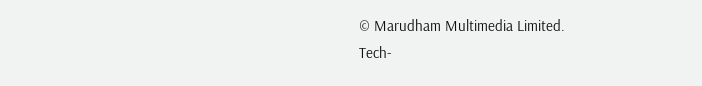© Marudham Multimedia Limited.
Tech-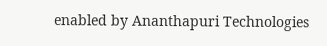enabled by Ananthapuri Technologies